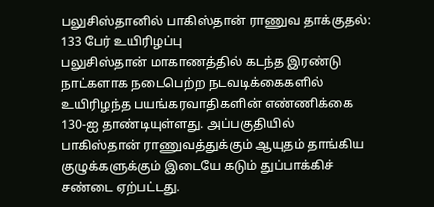பலுசிஸ்தானில் பாகிஸ்தான் ராணுவ தாக்குதல்: 133 பேர் உயிரிழப்பு
பலுசிஸ்தான் மாகாணத்தில் கடந்த இரண்டு நாட்களாக நடைபெற்ற நடவடிக்கைகளில் உயிரிழந்த பயங்கரவாதிகளின் எண்ணிக்கை 130-ஐ தாண்டியுள்ளது. அப்பகுதியில் பாகிஸ்தான் ராணுவத்துக்கும் ஆயுதம் தாங்கிய குழுக்களுக்கும் இடையே கடும் துப்பாக்கிச் சண்டை ஏற்பட்டது.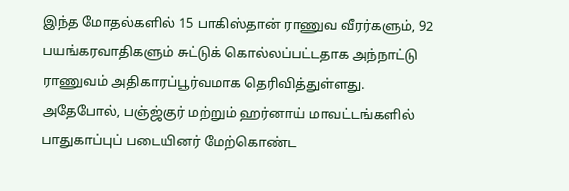இந்த மோதல்களில் 15 பாகிஸ்தான் ராணுவ வீரர்களும், 92 பயங்கரவாதிகளும் சுட்டுக் கொல்லப்பட்டதாக அந்நாட்டு ராணுவம் அதிகாரப்பூர்வமாக தெரிவித்துள்ளது.
அதேபோல், பஞ்ஜ்குர் மற்றும் ஹர்னாய் மாவட்டங்களில் பாதுகாப்புப் படையினர் மேற்கொண்ட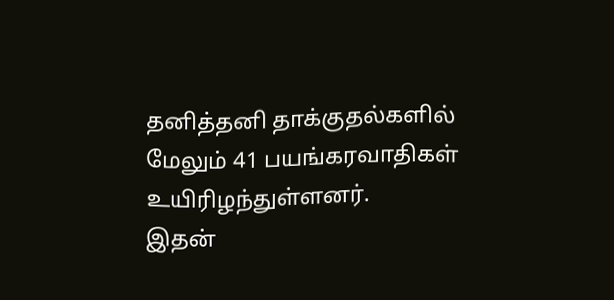தனித்தனி தாக்குதல்களில் மேலும் 41 பயங்கரவாதிகள் உயிரிழந்துள்ளனர்.
இதன்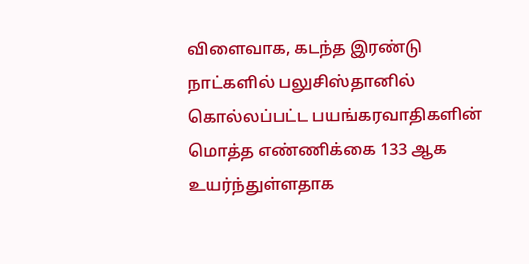விளைவாக, கடந்த இரண்டு நாட்களில் பலுசிஸ்தானில் கொல்லப்பட்ட பயங்கரவாதிகளின் மொத்த எண்ணிக்கை 133 ஆக உயர்ந்துள்ளதாக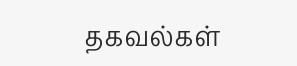தகவல்கள்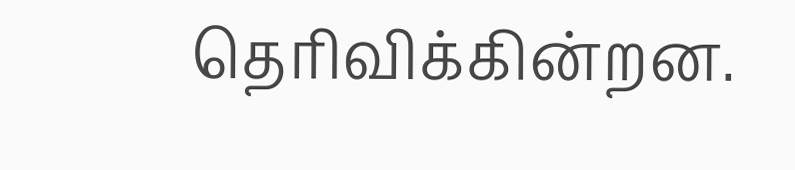தெரிவிக்கின்றன.